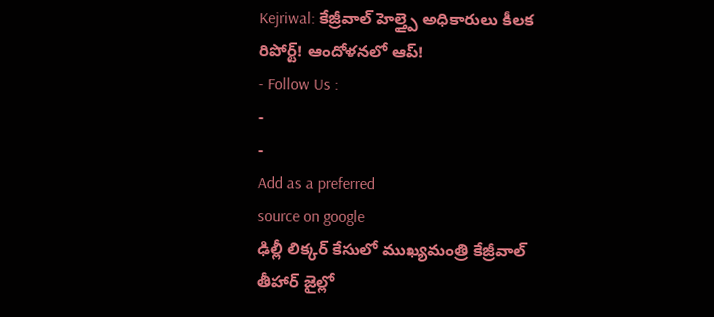Kejriwal: కేజ్రీవాల్ హెల్త్పై అధికారులు కీలక రిపోర్ట్! ఆందోళనలో ఆప్!
- Follow Us :
-
-
Add as a preferred
source on google
ఢిల్లీ లిక్కర్ కేసులో ముఖ్యమంత్రి కేజ్రీవాల్ తీహార్ జైల్లో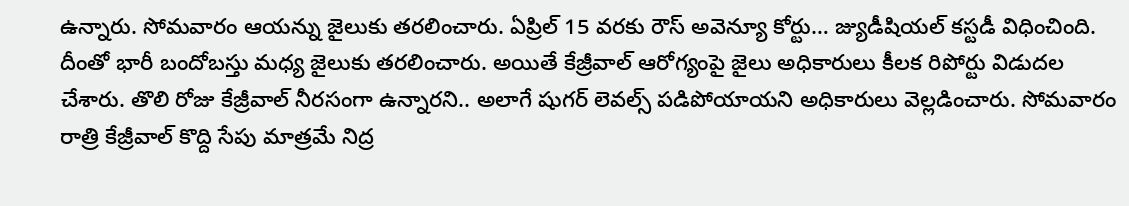ఉన్నారు. సోమవారం ఆయన్ను జైలుకు తరలించారు. ఏప్రిల్ 15 వరకు రౌస్ అవెన్యూ కోర్టు… జ్యుడీషియల్ కస్టడీ విధించింది. దీంతో భారీ బందోబస్తు మధ్య జైలుకు తరలించారు. అయితే కేజ్రీవాల్ ఆరోగ్యంపై జైలు అధికారులు కీలక రిపోర్టు విడుదల చేశారు. తొలి రోజు కేజ్రీవాల్ నీరసంగా ఉన్నారని.. అలాగే షుగర్ లెవల్స్ పడిపోయాయని అధికారులు వెల్లడించారు. సోమవారం రాత్రి కేజ్రీవాల్ కొద్ది సేపు మాత్రమే నిద్ర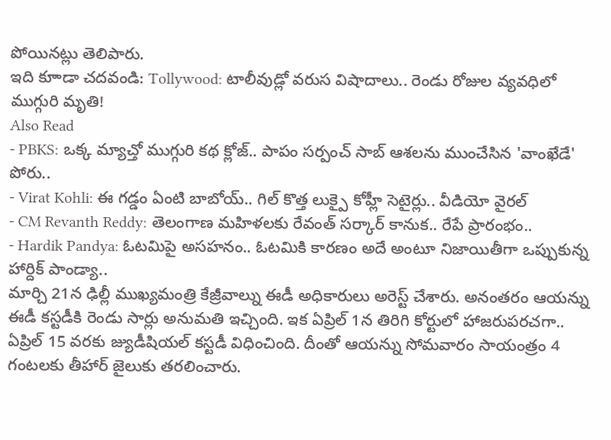పోయినట్లు తెలిపారు.
ఇది కూాడా చదవండి: Tollywood: టాలీవుడ్లో వరుస విషాదాలు.. రెండు రోజుల వ్యవధిలో ముగ్గురి మృతి!
Also Read
- PBKS: ఒక్క మ్యాచ్తో ముగ్గురి కథ క్లోజ్.. పాపం సర్పంచ్ సాబ్ ఆశలను ముంచేసిన 'వాంఖేడే' పోరు..
- Virat Kohli: ఈ గడ్డం ఏంటి బాబోయ్.. గిల్ కొత్త లుక్పై కోహ్లీ సెటైర్లు.. వీడియో వైరల్
- CM Revanth Reddy: తెలంగాణ మహిళలకు రేవంత్ సర్కార్ కానుక.. రేపే ప్రారంభం..
- Hardik Pandya: ఓటమిపై అసహనం.. ఓటమికి కారణం అదే అంటూ నిజాయితీగా ఒప్పుకున్న హార్దిక్ పాండ్యా..
మార్చి 21న ఢిల్లీ ముఖ్యమంత్రి కేజ్రీవాల్ను ఈడీ అధికారులు అరెస్ట్ చేశారు. అనంతరం ఆయన్ను ఈడీ కస్టడీకి రెండు సార్లు అనుమతి ఇచ్చింది. ఇక ఏప్రిల్ 1న తిరిగి కోర్టులో హాజరుపరచగా.. ఏప్రిల్ 15 వరకు జ్యుడీషియల్ కస్టడీ విధించింది. దీంతో ఆయన్ను సోమవారం సాయంత్రం 4 గంటలకు తీహార్ జైలుకు తరలించారు.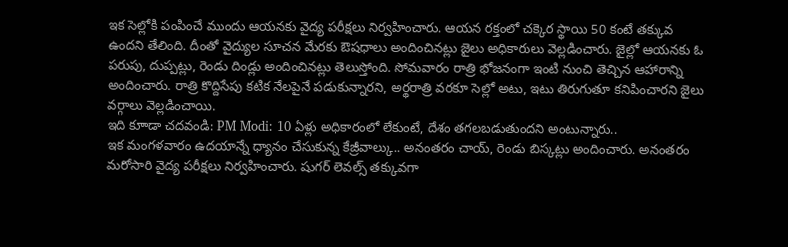ఇక సెల్లోకి పంపించే ముందు ఆయనకు వైద్య పరీక్షలు నిర్వహించారు. ఆయన రక్తంలో చక్కెర స్థాయి 50 కంటే తక్కువ ఉందని తేలింది. దీంతో వైద్యుల సూచన మేరకు ఔషధాలు అందించినట్లు జైలు అధికారులు వెల్లడించారు. జైల్లో ఆయనకు ఓ పరుపు, దుప్పట్లు, రెండు దిండ్లు అందించినట్లు తెలుస్తోంది. సోమవారం రాత్రి భోజనంగా ఇంటి నుంచి తెచ్చిన ఆహారాన్ని అందించారు. రాత్రి కొద్దిసేపు కటిక నేలపైనే పడుకున్నారని, అర్థరాత్రి వరకూ సెల్లో అటు, ఇటు తిరుగుతూ కనిపించారని జైలు వర్గాలు వెల్లడించాయి.
ఇది కూాడా చదవండి: PM Modi: 10 ఏళ్లు అధికారంలో లేకుంటే, దేశం తగలబడుతుందని అంటున్నారు..
ఇక మంగళవారం ఉదయాన్నే ధ్యానం చేసుకున్న కేజ్రీవాల్కు.. అనంతరం చాయ్, రెండు బిస్కట్లు అందించారు. అనంతరం మరోసారి వైద్య పరీక్షలు నిర్వహించారు. షుగర్ లెవల్స్ తక్కువగా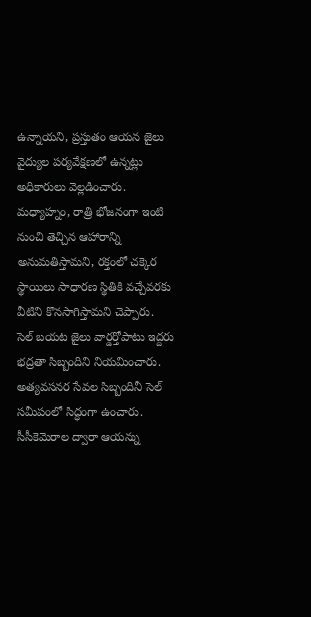ఉన్నాయని, ప్రస్తుతం ఆయన జైలు వైద్యుల పర్యవేక్షణలో ఉన్నట్లు అధికారులు వెల్లడించారు. మధ్యాహ్నం, రాత్రి భోజనంగా ఇంటి నుంచి తెచ్చిన ఆహారాన్ని అనుమతిస్తామని, రక్తంలో చక్కెర స్థాయిలు సాధారణ స్థితికి వచ్చేవరకు వీటిని కొనసాగిస్తామని చెప్పారు.
సెల్ బయట జైలు వార్డర్తోపాటు ఇద్దరు భద్రతా సిబ్బందిని నియమించారు. అత్యవసనర సేవల సిబ్బందినీ సెల్ సమీపంలో సిద్ధంగా ఉంచారు. సీసీకెమెరాల ద్వారా ఆయన్ను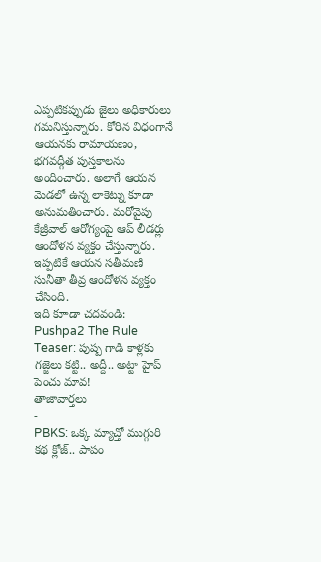ఎప్పటికప్పుడు జైలు అధికారులు గమనిస్తున్నారు. కోరిన విధంగానే ఆయనకు రామాయణం, భగవద్గీత పుస్తకాలను అందించారు. అలాగే ఆయన మెడలో ఉన్న లాకెట్ను కూడా అనుమతించారు. మరోవైపు కేజ్రీవాల్ ఆరోగ్యంపై ఆప్ లీడర్లు ఆందోళన వ్యక్తం చేస్తున్నారు. ఇప్పటికే ఆయన సతీమణి సునీతా తీవ్ర ఆందోళన వ్యక్తం చేసింది.
ఇది కూాడా చదవండి: Pushpa2 The Rule Teaser: పుష్ప గాడి కాళ్లకు గజ్జెలు కట్టి.. అద్దీ.. అట్టా హైప్ పెంచు మావ!
తాజావార్తలు
-
PBKS: ఒక్క మ్యాచ్తో ముగ్గురి కథ క్లోజ్.. పాపం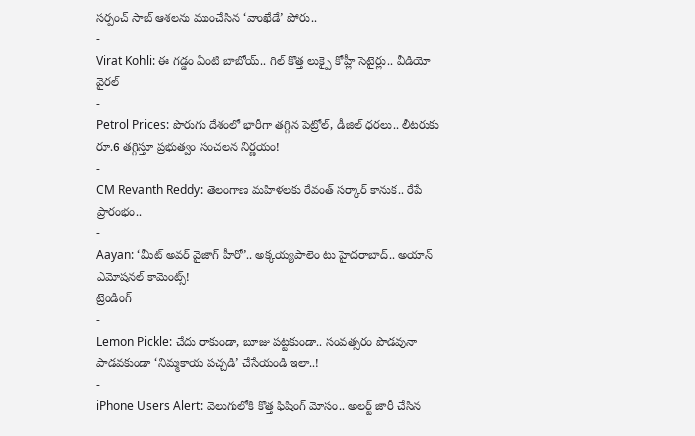సర్పంచ్ సాబ్ ఆశలను ముంచేసిన ‘వాంఖేడే’ పోరు..
-
Virat Kohli: ఈ గడ్డం ఏంటి బాబోయ్.. గిల్ కొత్త లుక్పై కోహ్లీ సెటైర్లు.. వీడియో వైరల్
-
Petrol Prices: పొరుగు దేశంలో భారీగా తగ్గిన పెట్రోల్, డీజిల్ ధరలు.. లీటరుకు రూ.6 తగ్గిస్తూ ప్రభుత్వం సంచలన నిర్ణయం!
-
CM Revanth Reddy: తెలంగాణ మహిళలకు రేవంత్ సర్కార్ కానుక.. రేపే ప్రారంభం..
-
Aayan: ‘మీట్ అవర్ వైజాగ్ హీరో’.. అక్కయ్యపాలెం టు హైదరాబాద్.. అయాన్ ఎమోషనల్ కామెంట్స్!
ట్రెండింగ్
-
Lemon Pickle: చేదు రాకుండా, బూజు పట్టకుండా.. సంవత్సరం పొడవునా పాడవకుండా ‘నిమ్మకాయ పచ్చడి’ చేసేయండి ఇలా..!
-
iPhone Users Alert: వెలుగులోకి కొత్త ఫిషింగ్ మోసం.. అలర్ట్ జారీ చేసిన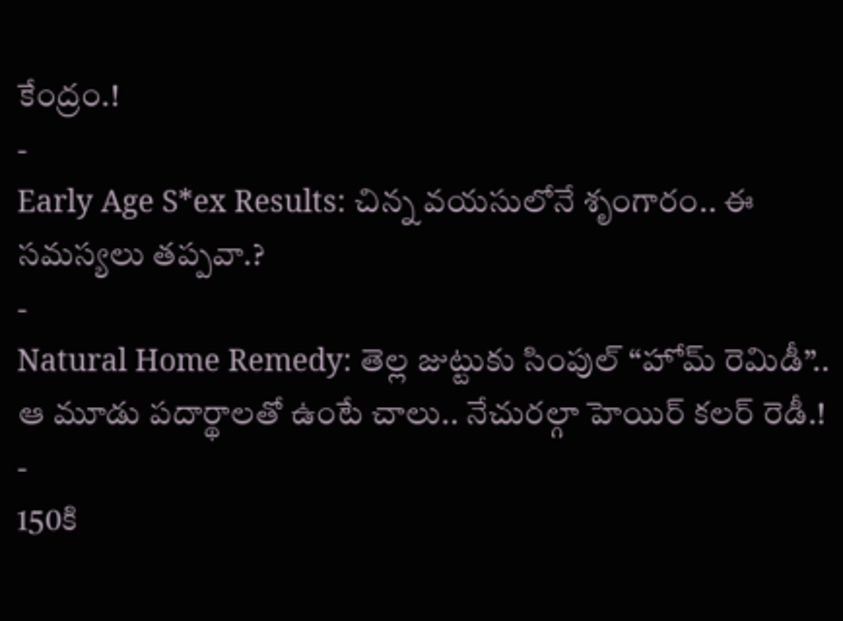కేంద్రం.!
-
Early Age S*ex Results: చిన్న వయసులోనే శృంగారం.. ఈ సమస్యలు తప్పవా.?
-
Natural Home Remedy: తెల్ల జుట్టుకు సింపుల్ “హోమ్ రెమిడీ”.. ఆ మూడు పదార్థాలతో ఉంటే చాలు.. నేచురల్గా హెయిర్ కలర్ రెడీ.!
-
150కి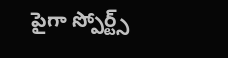పైగా స్పోర్ట్స్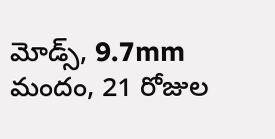మోడ్స్, 9.7mm మందం, 21 రోజుల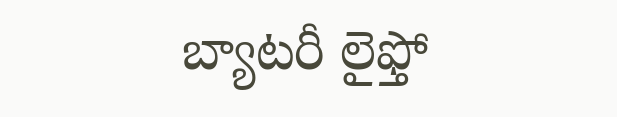బ్యాటరీ లైఫ్తో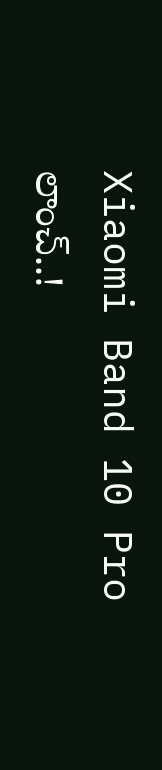Xiaomi Band 10 Pro లాంచ్..!